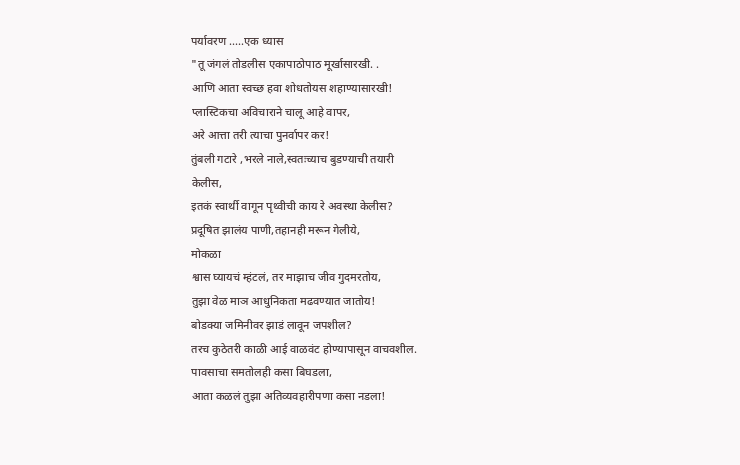पर्यावरण .....एक ध्यास
"तू जंगलं तोडलीस एकापाठोपाठ मूर्खासारखी. .
आणि आता स्वच्छ हवा शोधतोयस शहाण्यासारखी!
प्लास्टिकचा अविचाराने चालू आहे वापर,
अरे आत्ता तरी त्याचा पुनर्वापर कर!
तुंबली गटारे ,भरले नाले,स्वतःच्याच बुडण्याची तयारी
केलीस,
इतकं स्वार्थी वागून पृथ्वीची काय रे अवस्था केलीस?
प्रदूषित झालंय पाणी,तहानही मरून गेलीये,
मोकळा
श्वास घ्यायचं म्हंटलं, तर माझाच जीव गुदमरतोय,
तुझा वेळ माञ आधुनिकता मढवण्यात जातोय!
बोडक्या जमिनीवर झाडं लावून जपशील?
तरच कुठेतरी काळी आई वाळवंट होण्यापासून वाचवशील.
पावसाचा समतोलही कसा बिघडला,
आता कळलं तुझा अतिव्यवहारीपणा कसा नडला!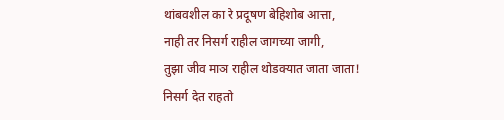थांबवशील का रे प्रदूषण बेहिशोब आत्ता,
नाही तर निसर्ग राहील जागच्या जागी,
तुझा जीव माञ राहील थोडक्यात जाता जाता!
निसर्ग देत राहतो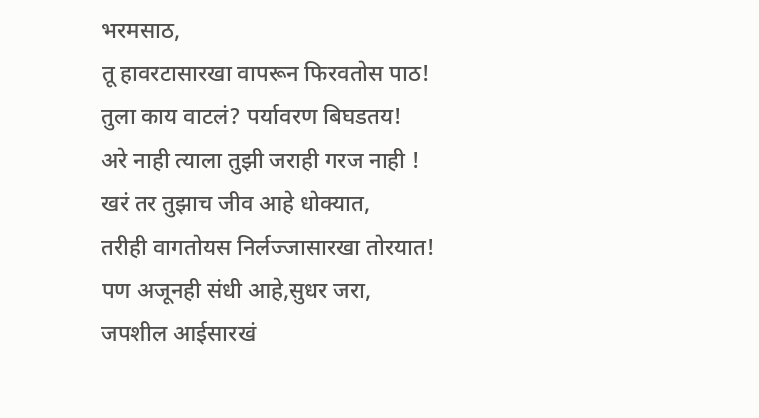भरमसाठ,
तू हावरटासारखा वापरून फिरवतोस पाठ!
तुला काय वाटलं? पर्यावरण बिघडतय!
अरे नाही त्याला तुझी जराही गरज नाही !
खरं तर तुझाच जीव आहे धोक्यात,
तरीही वागतोयस निर्लज्जासारखा तोरयात!
पण अजूनही संधी आहे,सुधर जरा,
जपशील आईसारखं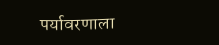पर्यावरणाला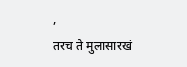,
तरच ते मुलासारखं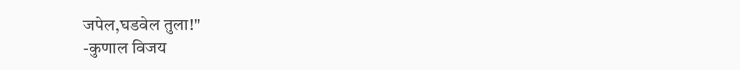जपेल,घडवेल तुला!"
-कुणाल विजय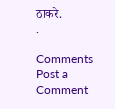ठाकरे.
.

Comments
Post a Comment